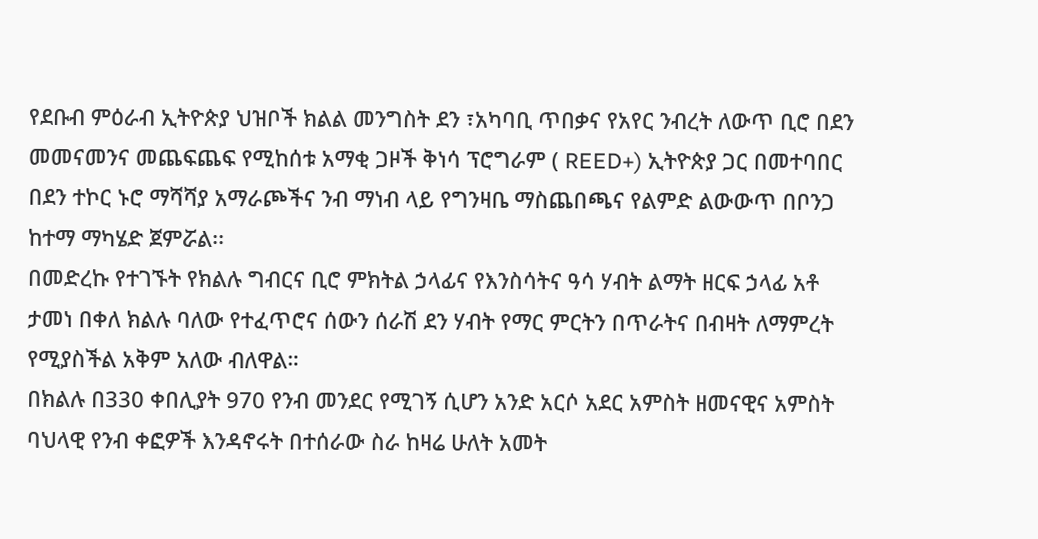የደቡብ ምዕራብ ኢትዮጵያ ህዝቦች ክልል መንግስት ደን ፣አካባቢ ጥበቃና የአየር ንብረት ለውጥ ቢሮ በደን መመናመንና መጨፍጨፍ የሚከሰቱ አማቂ ጋዞች ቅነሳ ፕሮግራም ( REED+) ኢትዮጵያ ጋር በመተባበር በደን ተኮር ኑሮ ማሻሻያ አማራጮችና ንብ ማነብ ላይ የግንዛቤ ማስጨበጫና የልምድ ልውውጥ በቦንጋ ከተማ ማካሄድ ጀምሯል፡፡
በመድረኩ የተገኙት የክልሉ ግብርና ቢሮ ምክትል ኃላፊና የእንስሳትና ዓሳ ሃብት ልማት ዘርፍ ኃላፊ አቶ ታመነ በቀለ ክልሉ ባለው የተፈጥሮና ሰውን ሰራሽ ደን ሃብት የማር ምርትን በጥራትና በብዛት ለማምረት የሚያስችል አቅም አለው ብለዋል።
በክልሉ በ330 ቀበሊያት 970 የንብ መንደር የሚገኝ ሲሆን አንድ አርሶ አደር አምስት ዘመናዊና አምስት ባህላዊ የንብ ቀፎዎች እንዳኖሩት በተሰራው ስራ ከዛሬ ሁለት አመት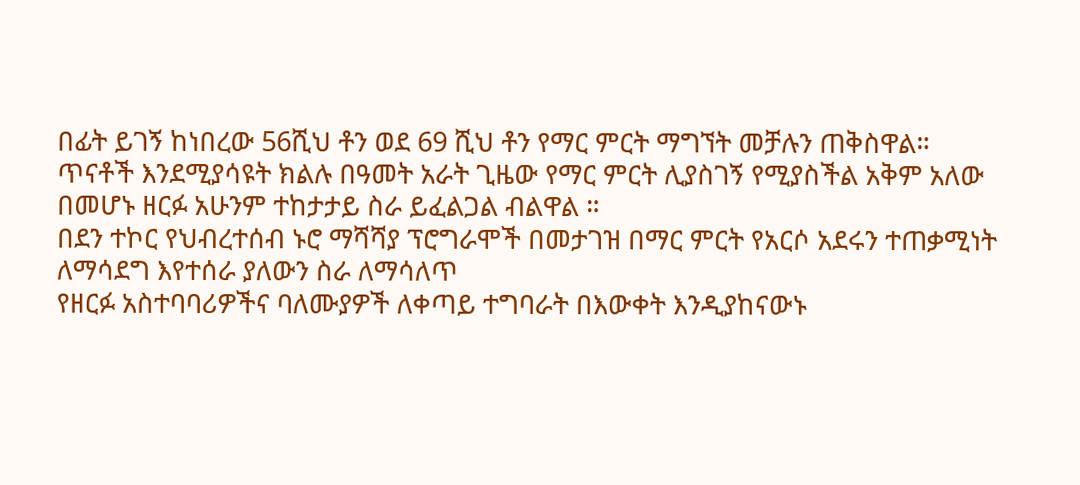በፊት ይገኝ ከነበረው 56ሺህ ቶን ወደ 69 ሺህ ቶን የማር ምርት ማግኘት መቻሉን ጠቅስዋል።
ጥናቶች እንደሚያሳዩት ክልሉ በዓመት አራት ጊዜው የማር ምርት ሊያስገኝ የሚያስችል አቅም አለው በመሆኑ ዘርፉ አሁንም ተከታታይ ስራ ይፈልጋል ብልዋል ።
በደን ተኮር የህብረተሰብ ኑሮ ማሻሻያ ፕሮግራሞች በመታገዝ በማር ምርት የአርሶ አደሩን ተጠቃሚነት ለማሳደግ እየተሰራ ያለውን ስራ ለማሳለጥ
የዘርፉ አስተባባሪዎችና ባለሙያዎች ለቀጣይ ተግባራት በእውቀት እንዲያከናውኑ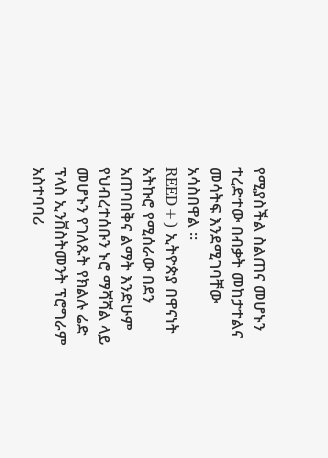የሚያስችል ስልጠና መሆኑን ተረድተው በብቃት መከታተልና መሳትፍ እንደሚገባቸው አሳስበዋል ፡፡
REED+) ኢትዮጵያ በዋናነት አትኩሮ የሚሰራው በደን አጠባበቅና ልማት እንድሁም የህብረተሰቡን ኑሮ ማሻሻል ላይ መሆኑን የገለጹት የክልሉ ሬድ ፕላስ ኢንቨስትመንት ፕሮግራም አስተባባሪ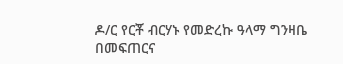ዶ/ር የርቾ ብርሃኑ የመድረኩ ዓላማ ግንዛቤ በመፍጠርና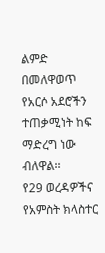ልምድ በመለዋወጥ የአርሶ አደሮችን ተጠቃሚነት ከፍ ማድረግ ነው ብለዋል፡፡
የ29 ወረዳዎችና የአምስት ክላስተር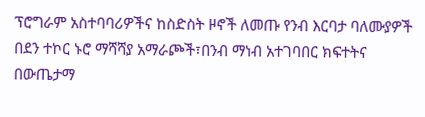ፕሮግራም አስተባባሪዎችና ከስድስት ዞኖች ለመጡ የንብ እርባታ ባለሙያዎች በደን ተኮር ኑሮ ማሻሻያ አማራጮች፣በንብ ማነብ አተገባበር ክፍተትና በውጤታማ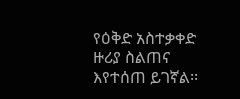የዕቅድ አስተቃቀድ ዙሪያ ስልጠና እየተሰጠ ይገኛል፡፡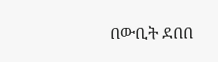በውቢት ደበበ